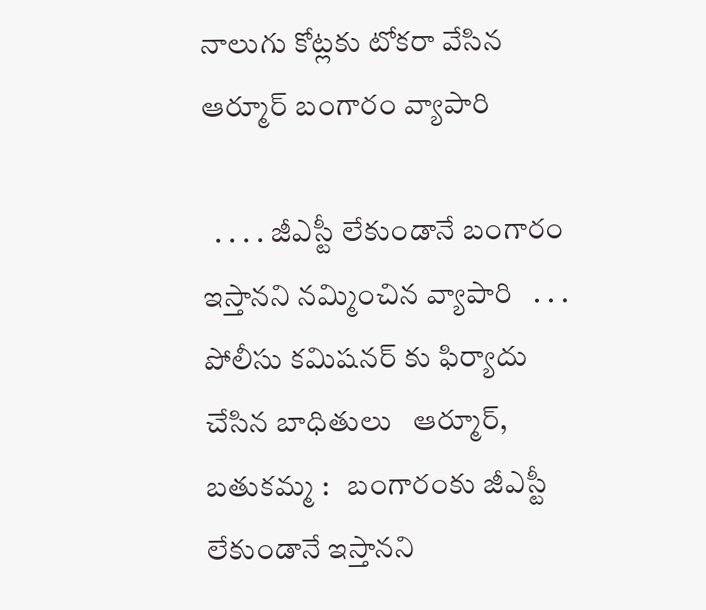నాలుగు కోట్లకు టోకరా వేసిన ఆర్మూర్ బంగారం వ్యాపారి

  . . . . జీఎస్టీ లేకుండానే బంగారం ఇస్తానని నమ్మించిన వ్యాపారి   . . . పోలీసు కమిషనర్ కు ఫిర్యాదు చేసిన బాధితులు   ఆర్మూర్, బతుకమ్మ :   బంగారంకు జీఎస్టీ లేకుండానే ఇస్తానని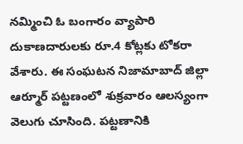నమ్మించి ఓ బంగారం వ్యాపారి దుకాణదారులకు రూ.4 కోట్లకు టోకరా వేశారు. ఈ సంఘటన నిజామాబాద్ జిల్లా ఆర్మూర్ పట్టణంలో శుక్రవారం ఆలస్యంగా వెలుగు చూసింది. పట్టణానికి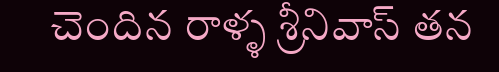చెందిన రాళ్ళ శ్రీనివాస్ తన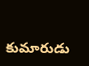కుమారుడు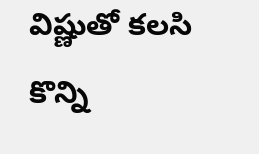విష్ణుతో కలసి కొన్ని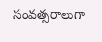సంవత్సరాలుగా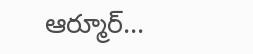ఆర్మూర్...